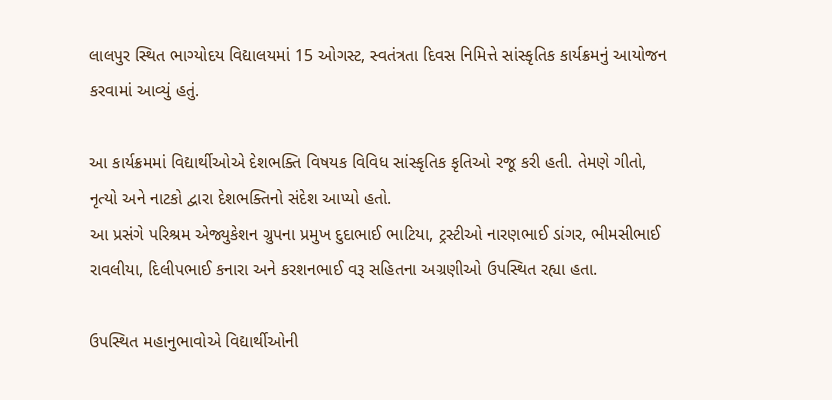લાલપુર સ્થિત ભાગ્યોદય વિદ્યાલયમાં 15 ઓગસ્ટ, સ્વતંત્રતા દિવસ નિમિત્તે સાંસ્કૃતિક કાર્યક્રમનું આયોજન કરવામાં આવ્યું હતું.

આ કાર્યક્રમમાં વિદ્યાર્થીઓએ દેશભક્તિ વિષયક વિવિધ સાંસ્કૃતિક કૃતિઓ રજૂ કરી હતી. તેમણે ગીતો, નૃત્યો અને નાટકો દ્વારા દેશભક્તિનો સંદેશ આપ્યો હતો.
આ પ્રસંગે પરિશ્રમ એજ્યુકેશન ગ્રુપના પ્રમુખ દુદાભાઈ ભાટિયા, ટ્રસ્ટીઓ નારણભાઈ ડાંગર, ભીમસીભાઈ રાવલીયા, દિલીપભાઈ કનારા અને કરશનભાઈ વરૂ સહિતના અગ્રણીઓ ઉપસ્થિત રહ્યા હતા.

ઉપસ્થિત મહાનુભાવોએ વિદ્યાર્થીઓની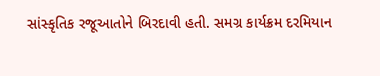સાંસ્કૃતિક રજૂઆતોને બિરદાવી હતી. સમગ્ર કાર્યક્રમ દરમિયાન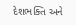દેશભક્તિ અને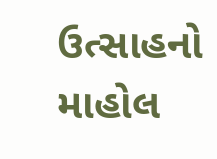ઉત્સાહનો માહોલ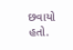છવાયો હતો.